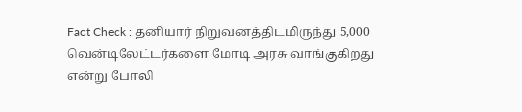Fact Check : தனியார் நிறுவனத்திடமிருந்து 5,000 வென்டிலேட்டர்களை மோடி அரசு வாங்குகிறது என்று போலி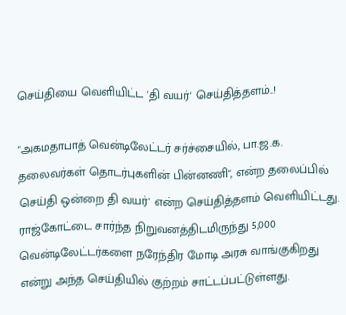செய்தியை வெளியிட்ட 'தி வயர்' செய்தித்தளம்..!

"அகமதாபாத் வென்டிலேட்டர் சர்ச்சையில், பா.ஜ.க. தலைவர்கள் தொடர்புகளின் பின்னணி", என்ற தலைப்பில் செய்தி ஒன்றை தி வயர்' என்ற செய்தித்தளம் வெளியிட்டது. ராஜ்கோட்டை சார்ந்த நிறுவனத்திடமிருந்து 5,000 வென்டிலேட்டர்களை நரேந்திர மோடி அரசு வாங்குகிறது என்று அந்த செய்தியில் குற்றம் சாட்டப்பட்டுள்ளது.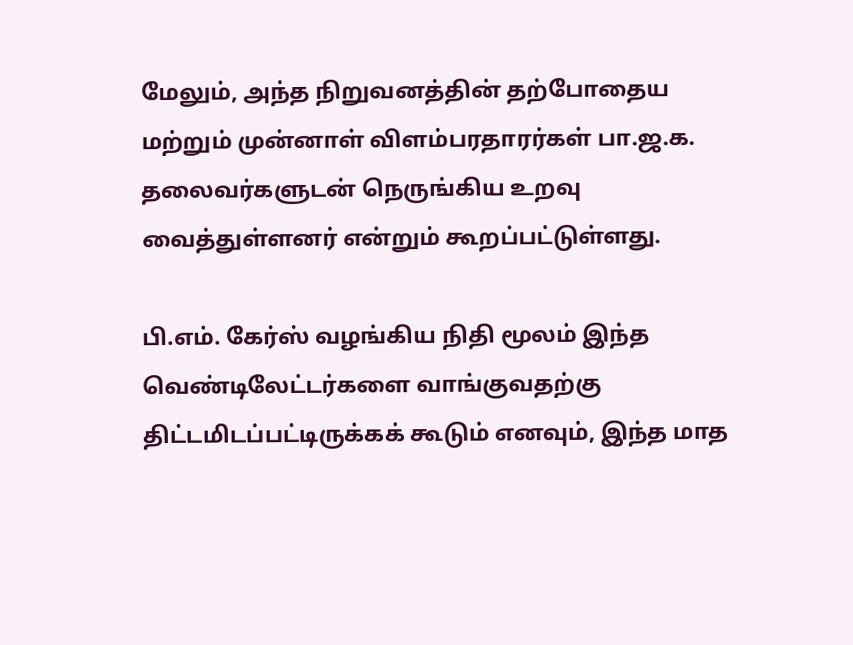மேலும், அந்த நிறுவனத்தின் தற்போதைய மற்றும் முன்னாள் விளம்பரதாரர்கள் பா.ஜ.க. தலைவர்களுடன் நெருங்கிய உறவு வைத்துள்ளனர் என்றும் கூறப்பட்டுள்ளது.

பி.எம். கேர்ஸ் வழங்கிய நிதி மூலம் இந்த வெண்டிலேட்டர்களை வாங்குவதற்கு திட்டமிடப்பட்டிருக்கக் கூடும் எனவும், இந்த மாத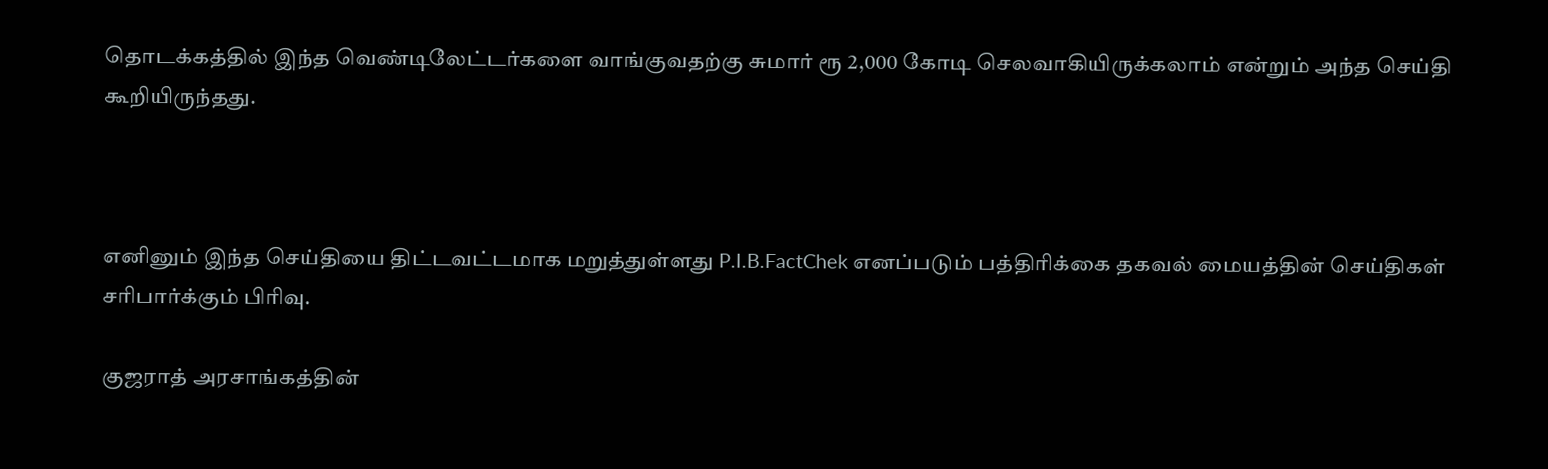தொடக்கத்தில் இந்த வெண்டிலேட்டர்களை வாங்குவதற்கு சுமார் ரூ 2,000 கோடி செலவாகியிருக்கலாம் என்றும் அந்த செய்தி கூறியிருந்தது.



எனினும் இந்த செய்தியை திட்டவட்டமாக மறுத்துள்ளது P.I.B.FactChek எனப்படும் பத்திரிக்கை தகவல் மையத்தின் செய்திகள் சரிபார்க்கும் பிரிவு.

குஜராத் அரசாங்கத்தின்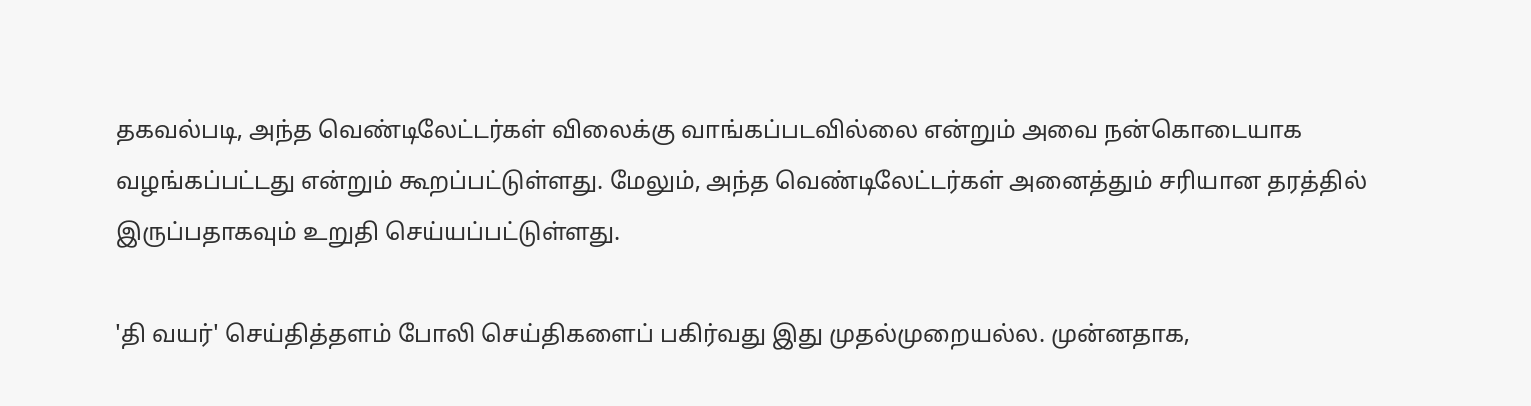தகவல்படி, அந்த வெண்டிலேட்டர்கள் விலைக்கு வாங்கப்படவில்லை என்றும் அவை நன்கொடையாக வழங்கப்பட்டது என்றும் கூறப்பட்டுள்ளது. மேலும், அந்த வெண்டிலேட்டர்கள் அனைத்தும் சரியான தரத்தில் இருப்பதாகவும் உறுதி செய்யப்பட்டுள்ளது.

'தி வயர்' செய்தித்தளம் போலி செய்திகளைப் பகிர்வது இது முதல்முறையல்ல. முன்னதாக,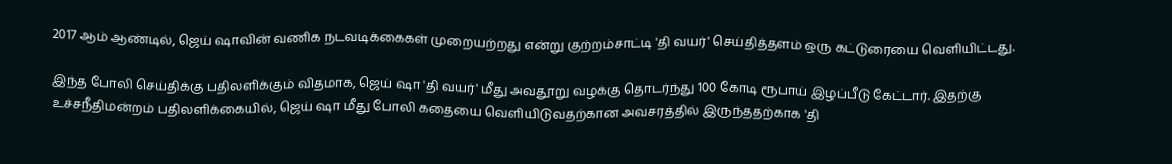2017 ஆம் ஆண்டில், ஜெய் ஷாவின் வணிக நடவடிக்கைகள் முறையற்றது என்று குற்றம்சாட்டி 'தி வயர்' செய்தித்தளம் ஒரு கட்டுரையை வெளியிட்டது.

இந்த போலி செய்திக்கு பதிலளிக்கும் விதமாக, ஜெய் ஷா 'தி வயர்' மீது அவதூறு வழக்கு தொடர்ந்து 100 கோடி ரூபாய் இழப்பீடு கேட்டார். இதற்கு உச்சநீதிமன்றம் பதிலளிக்கையில், ஜெய் ஷா மீது போலி கதையை வெளியிடுவதற்கான அவசரத்தில் இருந்ததற்காக 'தி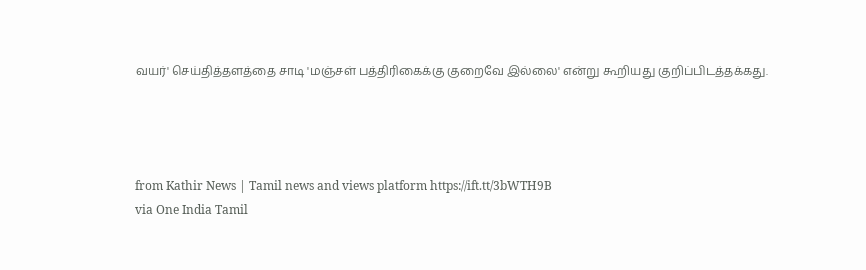வயர்' செய்தித்தளத்தை சாடி 'மஞ்சள் பத்திரிகைக்கு குறைவே இல்லை' என்று கூறியது குறிப்பிடத்தக்கது.




from Kathir News | Tamil news and views platform https://ift.tt/3bWTH9B
via One India Tamil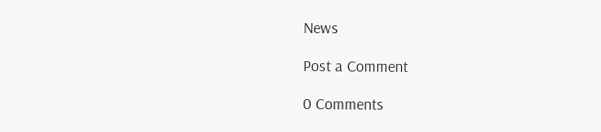News

Post a Comment

0 Comments